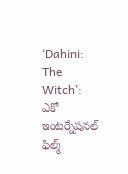‘Dahini: The Witch’: ఎకో ఇంటర్నేషనల్ ఫిల్మ్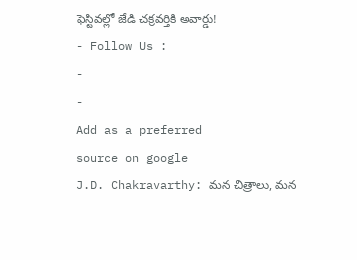ఫెస్టివల్లో జేడి చక్రవర్తికి అవార్డు!
- Follow Us :
-
-
Add as a preferred
source on google
J.D. Chakravarthy: మన చిత్రాలు, మన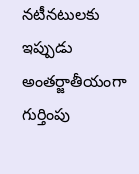నటీనటులకు ఇప్పుడు అంతర్జాతీయంగా గుర్తింపు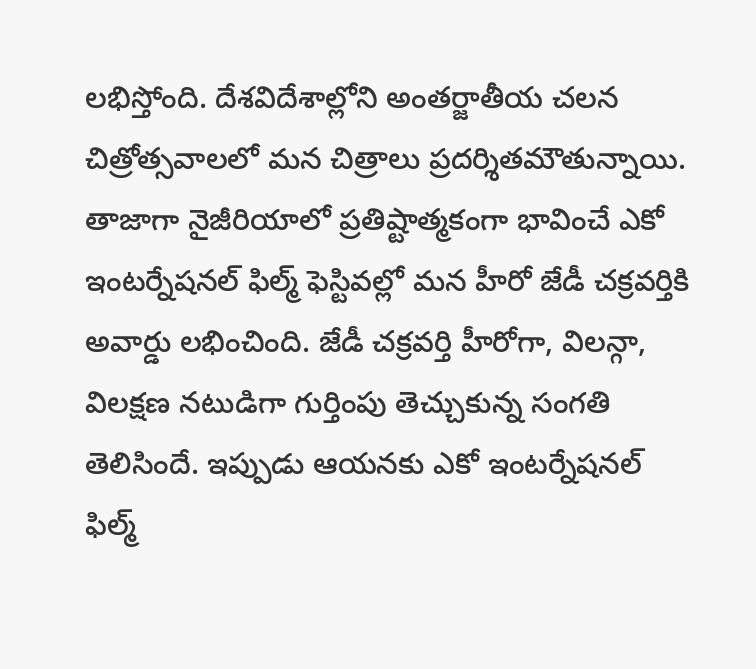లభిస్తోంది. దేశవిదేశాల్లోని అంతర్జాతీయ చలన చిత్రోత్సవాలలో మన చిత్రాలు ప్రదర్శితమౌతున్నాయి. తాజాగా నైజీరియాలో ప్రతిష్టాత్మకంగా భావించే ఎకో ఇంటర్నేషనల్ ఫిల్మ్ ఫెస్టివల్లో మన హీరో జేడీ చక్రవర్తికి అవార్డు లభించింది. జేడీ చక్రవర్తి హీరోగా, విలన్గా, విలక్షణ నటుడిగా గుర్తింపు తెచ్చుకున్న సంగతి తెలిసిందే. ఇప్పుడు ఆయనకు ఎకో ఇంటర్నేషనల్ ఫిల్మ్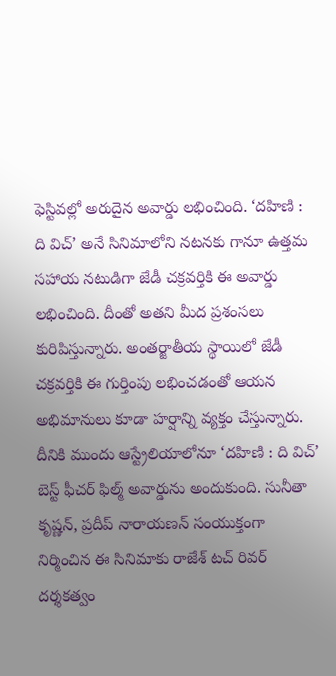ఫెస్టివల్లో అరుదైన అవార్డు లభించింది. ‘దహిణి : ది విచ్’ అనే సినిమాలోని నటనకు గానూ ఉత్తమ సహాయ నటుడిగా జేడీ చక్రవర్తికి ఈ అవార్డు లభించింది. దీంతో అతని మీద ప్రశంసలు కురిపిస్తున్నారు. అంతర్జాతీయ స్థాయిలో జేడీ చక్రవర్తికి ఈ గుర్తింపు లభించడంతో ఆయన అభిమానులు కూడా హర్షాన్ని వ్యక్తం చేస్తున్నారు. దీనికి ముందు ఆస్ట్రేలియాలోనూ ‘దహిణి : ది విచ్’ బెస్ట్ ఫీచర్ ఫిల్మ్ అవార్డును అందుకుంది. సునీతా కృష్ణన్, ప్రదీప్ నారాయణన్ సంయుక్తంగా నిర్మించిన ఈ సినిమాకు రాజేశ్ టచ్ రివర్ దర్శకత్వం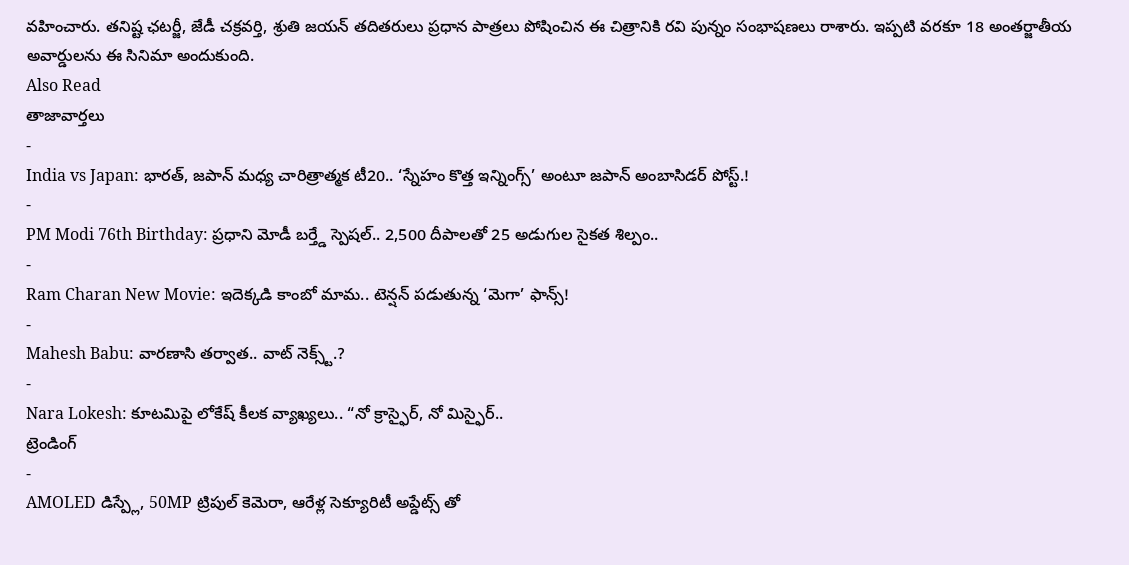వహించారు. తనిష్ట ఛటర్జీ, జేడీ చక్రవర్తి, శ్రుతి జయన్ తదితరులు ప్రధాన పాత్రలు పోషించిన ఈ చిత్రానికి రవి పున్నం సంభాషణలు రాశారు. ఇప్పటి వరకూ 18 అంతర్జాతీయ అవార్డులను ఈ సినిమా అందుకుంది.
Also Read
తాజావార్తలు
-
India vs Japan: భారత్, జపాన్ మధ్య చారిత్రాత్మక టీ20.. ‘స్నేహం కొత్త ఇన్నింగ్స్’ అంటూ జపాన్ అంబాసిడర్ పోస్ట్.!
-
PM Modi 76th Birthday: ప్రధాని మోడీ బర్త్డే స్పెషల్.. 2,500 దీపాలతో 25 అడుగుల సైకత శిల్పం..
-
Ram Charan New Movie: ఇదెక్కడి కాంబో మామ.. టెన్షన్ పడుతున్న ‘మెగా’ ఫాన్స్!
-
Mahesh Babu: వారణాసి తర్వాత.. వాట్ నెక్స్ట్.?
-
Nara Lokesh: కూటమిపై లోకేష్ కీలక వ్యాఖ్యలు.. “నో క్రాస్ఫైర్, నో మిస్ఫైర్..
ట్రెండింగ్
-
AMOLED డిస్ప్లే, 50MP ట్రిపుల్ కెమెరా, ఆరేళ్ల సెక్యూరిటీ అప్డేట్స్ తో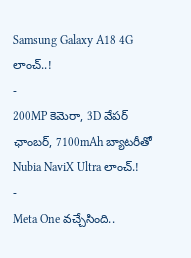Samsung Galaxy A18 4G లాంచ్..!
-
200MP కెమెరా, 3D వేపర్ ఛాంబర్, 7100mAh బ్యాటరీతో Nubia NaviX Ultra లాంచ్.!
-
Meta One వచ్చేసింది..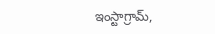ఇంస్టాగ్రామ్,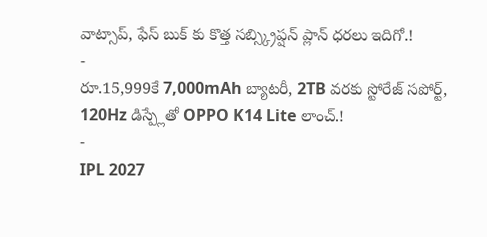వాట్సాప్, ఫేస్ బుక్ కు కొత్త సబ్స్క్రిప్షన్ ప్లాన్ ధరలు ఇదిగో.!
-
రూ.15,999కే 7,000mAh బ్యాటరీ, 2TB వరకు స్టోరేజ్ సపోర్ట్, 120Hz డిస్ప్లేతో OPPO K14 Lite లాంచ్.!
-
IPL 2027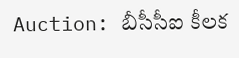Auction: బీసీసీఐ కీలక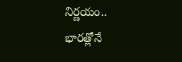నిర్ణయం.. భారత్లోనే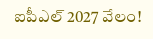ఐపీఎల్ 2027 వేలం!